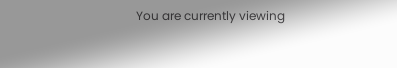You are currently viewing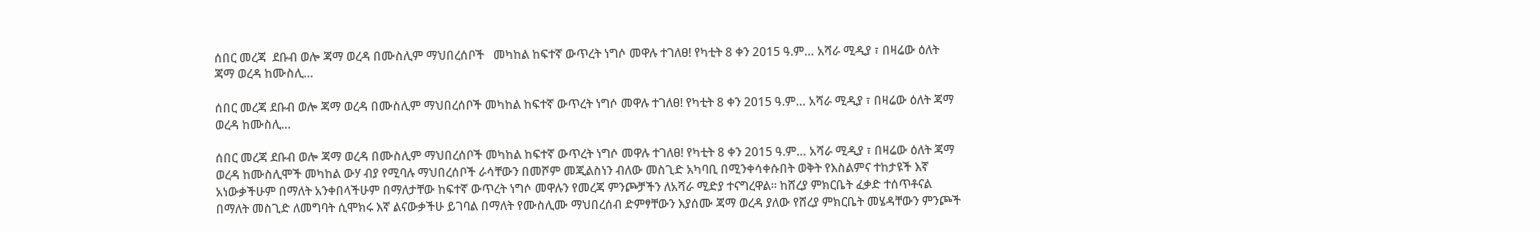ሰበር መረጃ  ደቡብ ወሎ ጃማ ወረዳ በሙስሊም ማህበረሰቦች   መካከል ከፍተኛ ውጥረት ነግሶ መዋሉ ተገለፀ! የካቲት 8 ቀን 2015 ዓ.ም… አሻራ ሚዲያ ፣ በዛሬው ዕለት ጃማ ወረዳ ከሙስሊ…

ሰበር መረጃ ደቡብ ወሎ ጃማ ወረዳ በሙስሊም ማህበረሰቦች መካከል ከፍተኛ ውጥረት ነግሶ መዋሉ ተገለፀ! የካቲት 8 ቀን 2015 ዓ.ም… አሻራ ሚዲያ ፣ በዛሬው ዕለት ጃማ ወረዳ ከሙስሊ…

ሰበር መረጃ ደቡብ ወሎ ጃማ ወረዳ በሙስሊም ማህበረሰቦች መካከል ከፍተኛ ውጥረት ነግሶ መዋሉ ተገለፀ! የካቲት 8 ቀን 2015 ዓ.ም… አሻራ ሚዲያ ፣ በዛሬው ዕለት ጃማ ወረዳ ከሙስሊሞች መካከል ውሃ ብያ የሚባሉ ማህበረሰቦች ራሳቸውን በመሾም መጂልስነን ብለው መስጊድ አካባቢ በሚንቀሳቀሱበት ወቅት የእስልምና ተከታዩች እኛ አነውቃችሁም በማለት አንቀበላችሁም በማለታቸው ከፍተኛ ውጥረት ነግሶ መዋሉን የመረጃ ምንጮቻችን ለአሻራ ሚድያ ተናግረዋል። ከሸረያ ምክርቤት ፈቃድ ተሰጥቶናል በማለት መስጊድ ለመግባት ሲሞክሩ እኛ ልናውቃችሁ ይገባል በማለት የሙስሊሙ ማህበረሰብ ድምፃቸውን እያሰሙ ጃማ ወረዳ ያለው የሸረያ ምክርቤት መሄዳቸውን ምንጮች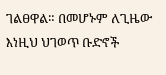ገልፀዋል። በመሆኑም ለጊዜው እነዚህ ህገወጥ ቡድኖች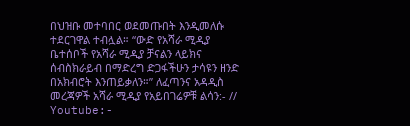በህዝቡ መተባበር ወደመጡበት እንዲመለሱ ተደርገዋል ተብሏል። “ውድ የአሻራ ሚዲያ ቤተሰቦች የአሻራ ሚዲያ ቻናልን ላይክና ሰብስክራይብ በማድረግ ድጋፋችሁን ታሳዩን ዘንድ በአክብሮት እንጠይቃለን።” ለፈጣንና አዳዲስ መረጃዎች አሻራ ሚዲያ የአይበገሬዎቹ ልሳን:- // Youtube:-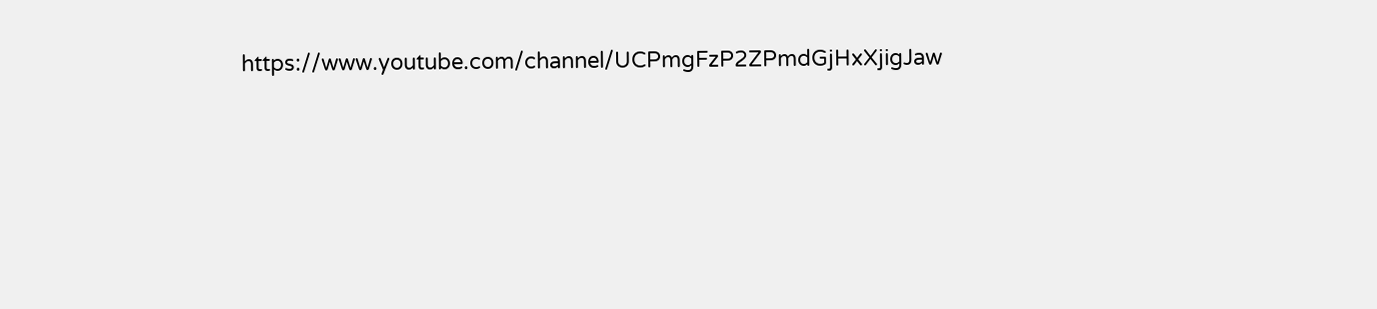https://www.youtube.com/channel/UCPmgFzP2ZPmdGjHxXjigJaw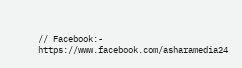// Facebook:- https://www.facebook.com/asharamedia24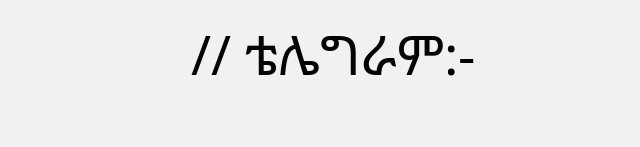// ቴሌግራም:-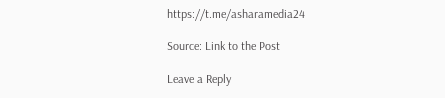https://t.me/asharamedia24

Source: Link to the Post

Leave a Reply